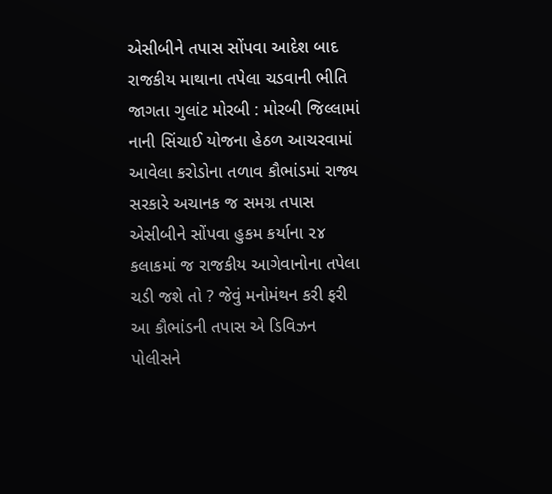એસીબીને તપાસ સોંપવા આદેશ બાદ રાજકીય માથાના તપેલા ચડવાની ભીતિ જાગતા ગુલાંટ મોરબી : મોરબી જિલ્લામાં નાની સિંચાઈ યોજના હેઠળ આચરવામાં આવેલા કરોડોના તળાવ કૌભાંડમાં રાજ્ય સરકારે અચાનક જ સમગ્ર તપાસ એસીબીને સોંપવા હુકમ કર્યાના ૨૪ કલાકમાં જ રાજકીય આગેવાનોના તપેલા ચડી જશે તો ? જેવું મનોમંથન કરી ફરી આ કૌભાંડની તપાસ એ ડિવિઝન પોલીસને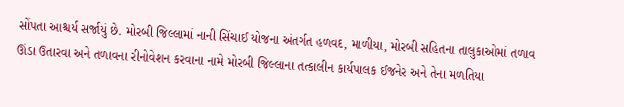સોંપતા આશ્ચર્ય સર્જાયું છે. મોરબી જિલ્લામાં નાની સિંચાઈ યોજના અંતર્ગત હળવદ, માળીયા, મોરબી સહિતના તાલુકાઓમાં તળાવ ઊંડા ઉતારવા અને તળાવના રીનોવેશન કરવાના નામે મોરબી જિલ્લાના તત્કાલીન કાર્યપાલક ઈજનેર અને તેના મળતિયા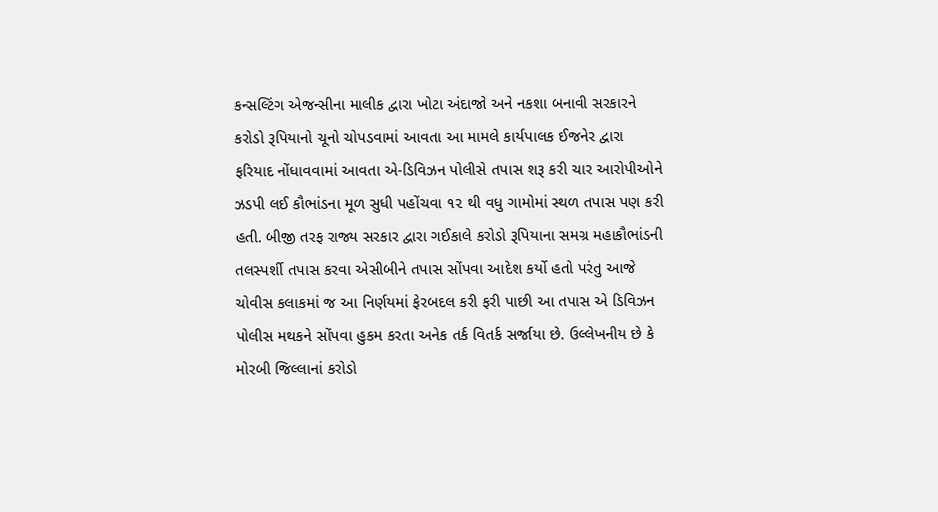કન્સલ્ટિંગ એજન્સીના માલીક દ્વારા ખોટા અંદાજો અને નકશા બનાવી સરકારને કરોડો રૂપિયાનો ચૂનો ચોપડવામાં આવતા આ મામલે કાર્યપાલક ઈજનેર દ્વારા ફરિયાદ નોંધાવવામાં આવતા એ-ડિવિઝન પોલીસે તપાસ શરૂ કરી ચાર આરોપીઓને ઝડપી લઈ કૌભાંડના મૂળ સુધી પહોંચવા ૧૨ થી વધુ ગામોમાં સ્થળ તપાસ પણ કરી હતી. બીજી તરફ રાજ્ય સરકાર દ્વારા ગઈકાલે કરોડો રૂપિયાના સમગ્ર મહાકૌભાંડની તલસ્પર્શી તપાસ કરવા એસીબીને તપાસ સોંપવા આદેશ કર્યો હતો પરંતુ આજે ચોવીસ કલાકમાં જ આ નિર્ણયમાં ફેરબદલ કરી ફરી પાછી આ તપાસ એ ડિવિઝન પોલીસ મથકને સોંપવા હુકમ કરતા અનેક તર્ક વિતર્ક સર્જાયા છે. ઉલ્લેખનીય છે કે મોરબી જિલ્લાનાં કરોડો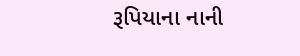રૂપિયાના નાની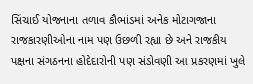સિંચાઈ યોજનાના તળાવ કૌભાંડમાં અનેક મોટાગજાના રાજકારણીઓના નામ પણ ઉછળી રહ્યા છે અને રાજકીય પક્ષના સંગઠનના હોદેદારોની પણ સંડોવણી આ પ્રકરણમાં ખુલે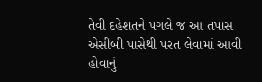તેવી દહેશતને પગલે જ આ તપાસ એસીબી પાસેથી પરત લેવામાં આવી હોવાનું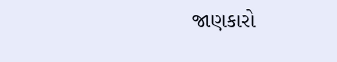જાણકારો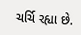ચર્ચિ રહ્યા છે.